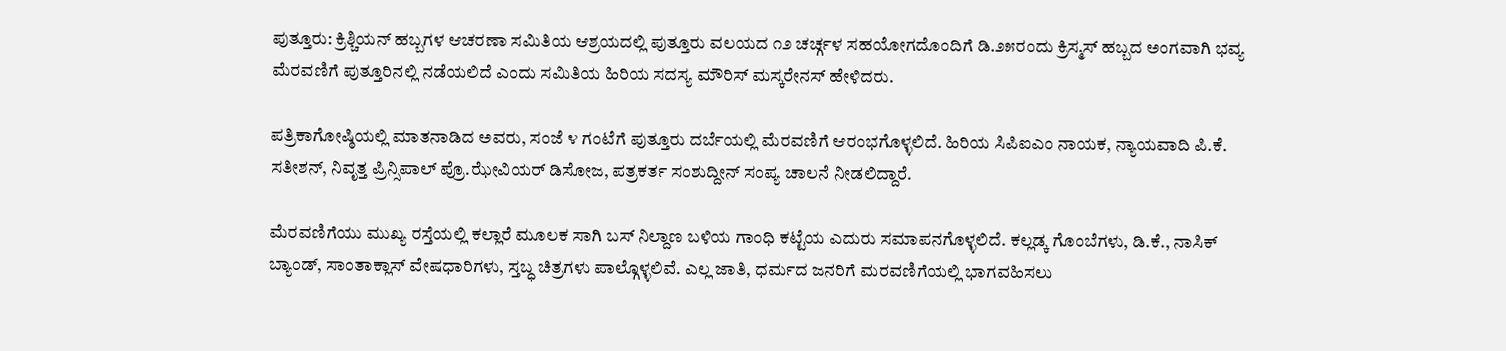ಪುತ್ತೂರು: ಕ್ರಿಶ್ಚಿಯನ್ ಹಬ್ಬಗಳ ಆಚರಣಾ ಸಮಿತಿಯ ಆಶ್ರಯದಲ್ಲಿ ಪುತ್ತೂರು ವಲಯದ ೧೨ ಚರ್ಚ್ಗಳ ಸಹಯೋಗದೊಂದಿಗೆ ಡಿ.೨೫ರಂದು ಕ್ರಿಸ್ಮಸ್ ಹಬ್ಬದ ಅಂಗವಾಗಿ ಭವ್ಯ ಮೆರವಣಿಗೆ ಪುತ್ತೂರಿನಲ್ಲಿ ನಡೆಯಲಿದೆ ಎಂದು ಸಮಿತಿಯ ಹಿರಿಯ ಸದಸ್ಯ ಮೌರಿಸ್ ಮಸ್ಕರೇನಸ್ ಹೇಳಿದರು.

ಪತ್ರಿಕಾಗೋಷ್ಠಿಯಲ್ಲಿ ಮಾತನಾಡಿದ ಅವರು, ಸಂಜೆ ೪ ಗಂಟೆಗೆ ಪುತ್ತೂರು ದರ್ಬೆಯಲ್ಲಿ ಮೆರವಣಿಗೆ ಆರಂಭಗೊಳ್ಳಲಿದೆ. ಹಿರಿಯ ಸಿಪಿಐಎಂ ನಾಯಕ, ನ್ಯಾಯವಾದಿ ಪಿ.ಕೆ. ಸತೀಶನ್, ನಿವೃತ್ತ ಪ್ರಿನ್ಸಿಪಾಲ್ ಪ್ರೊ.ಝೇವಿಯರ್ ಡಿಸೋಜ, ಪತ್ರಕರ್ತ ಸಂಶುದ್ದೀನ್ ಸಂಪ್ಯ ಚಾಲನೆ ನೀಡಲಿದ್ದಾರೆ.

ಮೆರವಣಿಗೆಯು ಮುಖ್ಯ ರಸ್ತೆಯಲ್ಲಿ ಕಲ್ಲಾರೆ ಮೂಲಕ ಸಾಗಿ ಬಸ್ ನಿಲ್ದಾಣ ಬಳಿಯ ಗಾಂಧಿ ಕಟ್ಟೆಯ ಎದುರು ಸಮಾಪನಗೊಳ್ಳಲಿದೆ. ಕಲ್ಲಡ್ಕ ಗೊಂಬೆಗಳು, ಡಿ.ಕೆ., ನಾಸಿಕ್ ಬ್ಯಾಂಡ್, ಸಾಂತಾಕ್ಲಾಸ್ ವೇಷಧಾರಿಗಳು, ಸ್ತಬ್ಧ ಚಿತ್ರಗಳು ಪಾಲ್ಗೊಳ್ಳಲಿವೆ. ಎಲ್ಲ ಜಾತಿ, ಧರ್ಮದ ಜನರಿಗೆ ಮರವಣಿಗೆಯಲ್ಲಿ ಭಾಗವಹಿಸಲು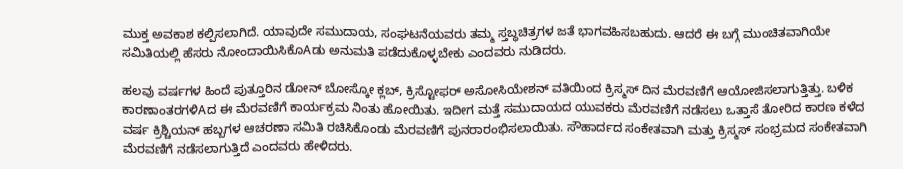ಮುಕ್ತ ಅವಕಾಶ ಕಲ್ಪಿಸಲಾಗಿದೆ. ಯಾವುದೇ ಸಮುದಾಯ, ಸಂಘಟನೆಯವರು ತಮ್ಮ ಸ್ತಬ್ಧಚಿತ್ರಗಳ ಜತೆ ಭಾಗವಹಿಸಬಹುದು. ಆದರೆ ಈ ಬಗ್ಗೆ ಮುಂಚಿತವಾಗಿಯೇ ಸಮಿತಿಯಲ್ಲಿ ಹೆಸರು ನೋಂದಾಯಿಸಿಕೊAಡು ಅನುಮತಿ ಪಡೆದುಕೊಳ್ಳಬೇಕು ಎಂದವರು ನುಡಿದರು.

ಹಲವು ವರ್ಷಗಳ ಹಿಂದೆ ಪುತ್ತೂರಿನ ಡೋನ್ ಬೋಸ್ಕೋ ಕ್ಲಬ್, ಕ್ರಿಸ್ಟೋಫರ್ ಅಸೋಸಿಯೇಶನ್ ವತಿಯಿಂದ ಕ್ರಿಸ್ಮಸ್ ದಿನ ಮೆರವಣಿಗೆ ಆಯೋಜಿಸಲಾಗುತ್ತಿತ್ತು. ಬಳಿಕ ಕಾರಣಾಂತರಗಳಿAದ ಈ ಮೆರವಣಿಗೆ ಕಾರ್ಯಕ್ರಮ ನಿಂತು ಹೋಯಿತು. ಇದೀಗ ಮತ್ತೆ ಸಮುದಾಯದ ಯುವಕರು ಮೆರವಣಿಗೆ ನಡೆಸಲು ಒತ್ತಾಸೆ ತೋರಿದ ಕಾರಣ ಕಳೆದ ವರ್ಷ ಕ್ರಿಶ್ಚಿಯನ್ ಹಬ್ಬಗಳ ಆಚರಣಾ ಸಮಿತಿ ರಚಿಸಿಕೊಂಡು ಮೆರವಣಿಗೆ ಪುನರಾರಂಭಿಸಲಾಯಿತು. ಸೌಹಾರ್ದದ ಸಂಕೇತವಾಗಿ ಮತ್ತು ಕ್ರಿಸ್ಮಸ್ ಸಂಭ್ರಮದ ಸಂಕೇತವಾಗಿ ಮೆರವಣಿಗೆ ನಡೆಸಲಾಗುತ್ತಿದೆ ಎಂದವರು ಹೇಳಿದರು.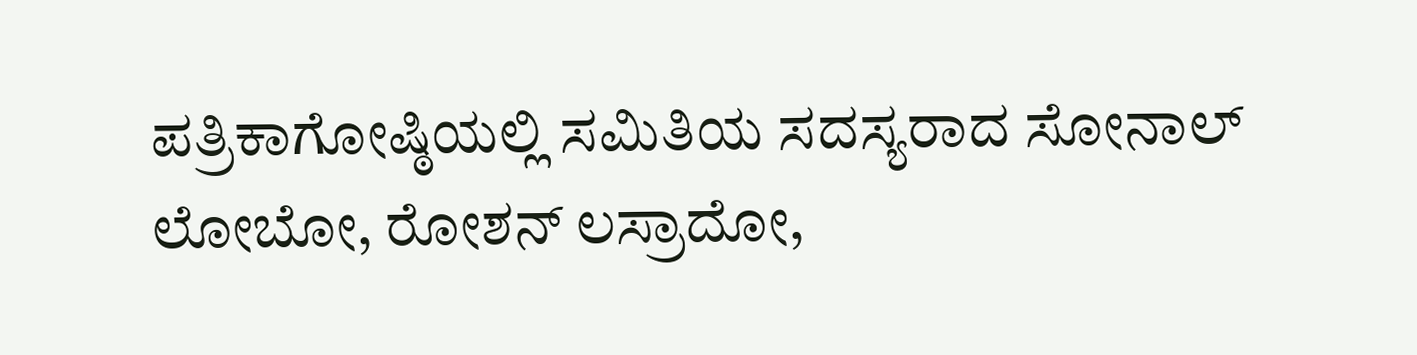ಪತ್ರಿಕಾಗೋಷ್ಠಿಯಲ್ಲಿ ಸಮಿತಿಯ ಸದಸ್ಯರಾದ ಸೋನಾಲ್ ಲೋಬೋ, ರೋಶನ್ ಲಸ್ರಾದೋ,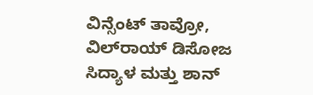ವಿನ್ಸೆಂಟ್ ತಾವ್ರೋ, ವಿಲ್‌ರಾಯ್ ಡಿಸೋಜ ಸಿದ್ಯಾಳ ಮತ್ತು ಶಾನ್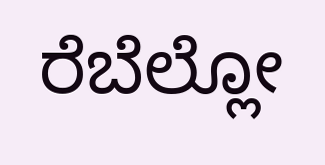ರೆಬೆಲ್ಲೋ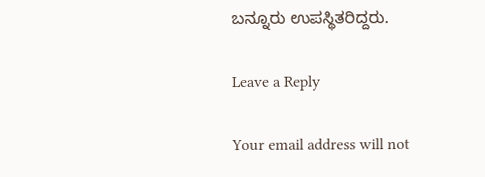ಬನ್ನೂರು ಉಪಸ್ಥಿತರಿದ್ದರು.

Leave a Reply

Your email address will not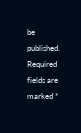be published. Required fields are marked *